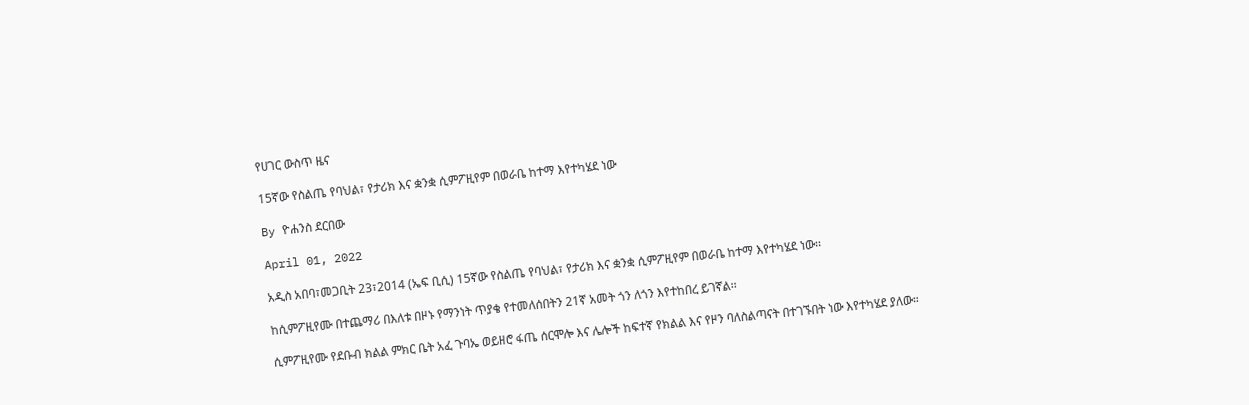የሀገር ውስጥ ዜና

15ኛው የስልጤ የባህል፣ የታሪክ እና ቋንቋ ሲምፖዚየም በወራቤ ከተማ እየተካሄደ ነው

By ዮሐንስ ደርበው

April 01, 2022

አዲስ አበባ፣መጋቢት 23፣2014 (ኤፍ ቢሲ) 15ኛው የስልጤ የባህል፣ የታሪክ እና ቋንቋ ሲምፖዚየም በወራቤ ከተማ እየተካሄደ ነው፡፡

ከሲምፖዚየሙ በተጨማሪ በእለቱ በዞኑ የማንነት ጥያቄ የተመለሰበትን 21ኛ አመት ጎን ለጎን እየተከበረ ይገኛል፡፡

ሲምፖዚየሙ የደቡብ ክልል ምክር ቤት አፈ ጉባኤ ወይዘሮ ፋጤ ሰርሞሎ እና ሌሎች ከፍተኛ የክልል እና የዞን ባለስልጣናት በተገኙበት ነው እየተካሄደ ያለው።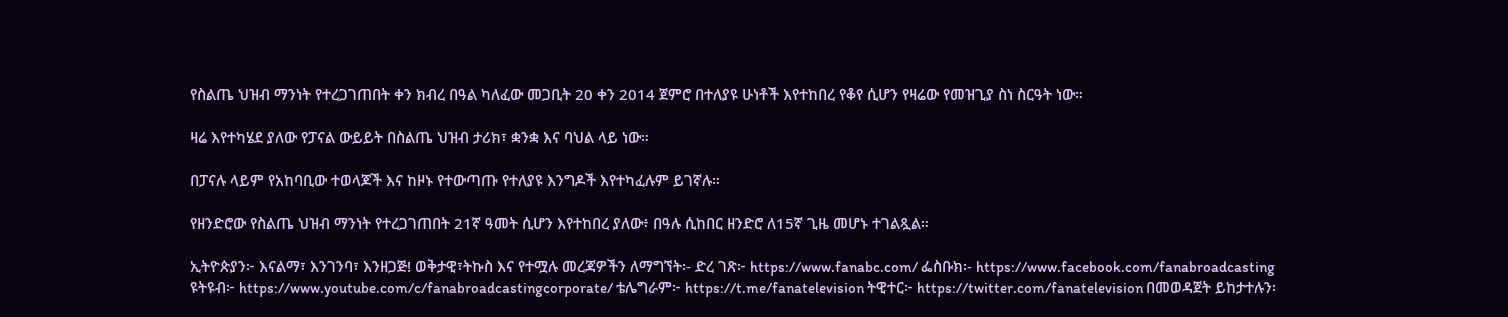የስልጤ ህዝብ ማንነት የተረጋገጠበት ቀን ክብረ በዓል ካለፈው መጋቢት 20 ቀን 2014 ጀምሮ በተለያዩ ሁነቶች እየተከበረ የቆየ ሲሆን የዛሬው የመዝጊያ ስነ ስርዓት ነው።

ዛሬ እየተካሄደ ያለው የፓናል ውይይት በስልጤ ህዝብ ታሪክ፣ ቋንቋ እና ባህል ላይ ነው።

በፓናሉ ላይም የአከባቢው ተወላጆች እና ከዞኑ የተውጣጡ የተለያዩ እንግዶች እየተካፈሉም ይገኛሉ።

የዘንድሮው የስልጤ ህዝብ ማንነት የተረጋገጠበት 21ኛ ዓመት ሲሆን እየተከበረ ያለው፥ በዓሉ ሲከበር ዘንድሮ ለ15ኛ ጊዜ መሆኑ ተገልጿል።

ኢትዮጵያን፦ እናልማ፣ እንገንባ፣ እንዘጋጅ! ወቅታዊ፣ትኩስ እና የተሟሉ መረጃዎችን ለማግኘት፡- ድረ ገጽ፦ https://www.fanabc.com/ ፌስቡክ፡- https://www.facebook.com/fanabroadcasting ዩትዩብ፦ https://www.youtube.com/c/fanabroadcastingcorporate/ ቴሌግራም፦ https://t.me/fanatelevision ትዊተር፦ https://twitter.com/fanatelevision በመወዳጀት ይከታተሉን፡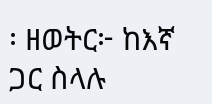፡ ዘወትር፦ ከእኛ ጋር ስላሉ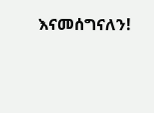እናመሰግናለን!